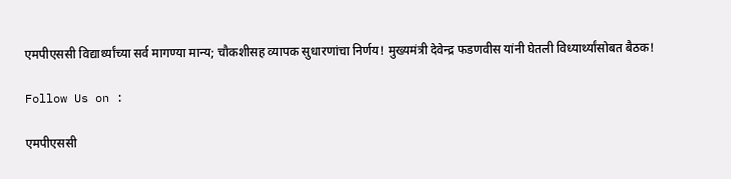एमपीएससी विद्यार्थ्यांच्या सर्व मागण्या मान्य; चौकशीसह व्यापक सुधारणांचा निर्णय! मुख्यमंत्री देवेन्द्र फडणवीस यांनी घेतली विध्यार्थ्यांसोबत बैठक!

Follow Us on :

एमपीएससी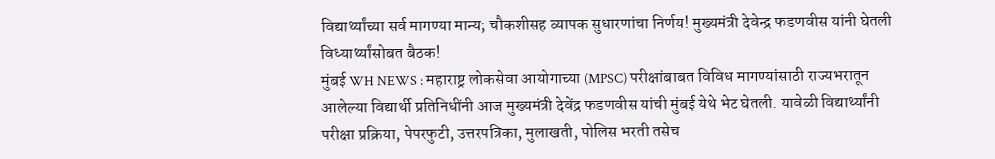विद्यार्थ्यांच्या सर्व मागण्या मान्य; चौकशीसह व्यापक सुधारणांचा निर्णय! मुख्यमंत्री देवेन्द्र फडणवीस यांनी घेतली विध्यार्थ्यांसोबत बैठक!
मुंबई WH NEWS : महाराष्ट्र लोकसेवा आयोगाच्या (MPSC) परीक्षांबाबत विविध मागण्यांसाठी राज्यभरातून आलेल्या विद्यार्थी प्रतिनिधींनी आज मुख्यमंत्री देवेंद्र फडणवीस यांची मुंबई येथे भेट घेतली. यावेळी विद्यार्थ्यांनी परीक्षा प्रक्रिया, पेपरफुटी, उत्तरपत्रिका, मुलाखती, पोलिस भरती तसेच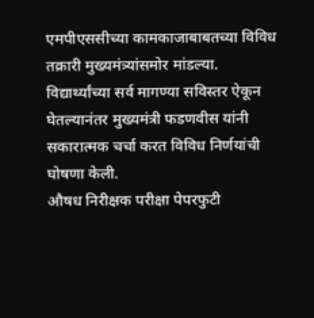एमपीएससीच्या कामकाजाबाबतच्या विविध तक्रारी मुख्यमंत्र्यांसमोर मांडल्या. विद्यार्थ्यांच्या सर्व मागण्या सविस्तर ऐकून घेतल्यानंतर मुख्यमंत्री फडणवीस यांनी सकारात्मक चर्चा करत विविध निर्णयांची घोषणा केली.
औषध निरीक्षक परीक्षा पेपरफुटी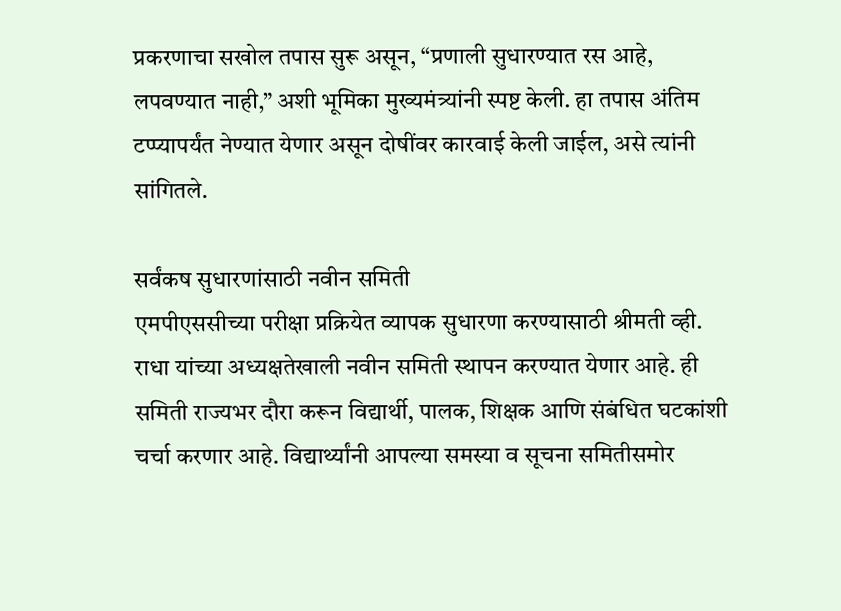प्रकरणाचा सखोल तपास सुरू असून, “प्रणाली सुधारण्यात रस आहे, लपवण्यात नाही,” अशी भूमिका मुख्यमंत्र्यांनी स्पष्ट केली. हा तपास अंतिम टप्प्यापर्यंत नेण्यात येणार असून दोषींवर कारवाई केली जाईल, असे त्यांनी सांगितले.

सर्वंकष सुधारणांसाठी नवीन समिती
एमपीएससीच्या परीक्षा प्रक्रियेत व्यापक सुधारणा करण्यासाठी श्रीमती व्ही. राधा यांच्या अध्यक्षतेखाली नवीन समिती स्थापन करण्यात येणार आहे. ही समिती राज्यभर दौरा करून विद्यार्थी, पालक, शिक्षक आणि संबंधित घटकांशी चर्चा करणार आहे. विद्यार्थ्यांनी आपल्या समस्या व सूचना समितीसमोर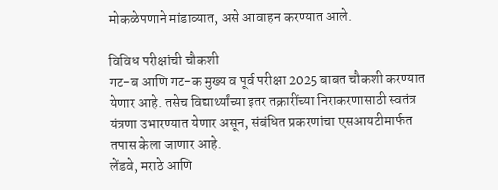मोकळेपणाने मांडाव्यात, असे आवाहन करण्यात आले.

विविध परीक्षांची चौकशी
गट-ब आणि गट-क मुख्य व पूर्व परीक्षा 2025 बाबत चौकशी करण्यात येणार आहे. तसेच विद्यार्थ्यांच्या इतर तक्रारींच्या निराकरणासाठी स्वतंत्र यंत्रणा उभारण्यात येणार असून, संबंधित प्रकरणांचा एसआयटीमार्फत तपास केला जाणार आहे.
लेंडवे, मराठे आणि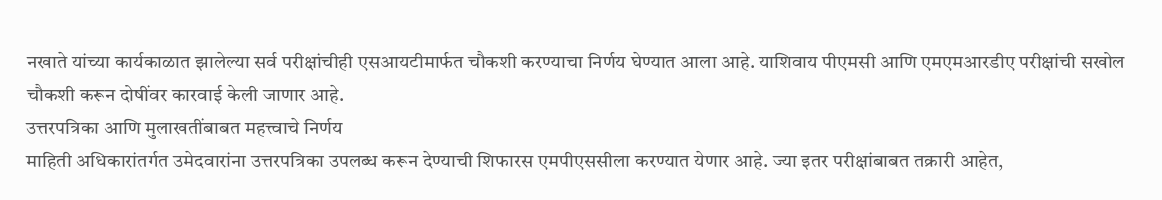नखाते यांच्या कार्यकाळात झालेल्या सर्व परीक्षांचीही एसआयटीमार्फत चौकशी करण्याचा निर्णय घेण्यात आला आहे. याशिवाय पीएमसी आणि एमएमआरडीए परीक्षांची सखोल चौकशी करून दोषींवर कारवाई केली जाणार आहे.
उत्तरपत्रिका आणि मुलाखतींबाबत महत्त्वाचे निर्णय
माहिती अधिकारांतर्गत उमेदवारांना उत्तरपत्रिका उपलब्ध करून देण्याची शिफारस एमपीएससीला करण्यात येणार आहे. ज्या इतर परीक्षांबाबत तक्रारी आहेत,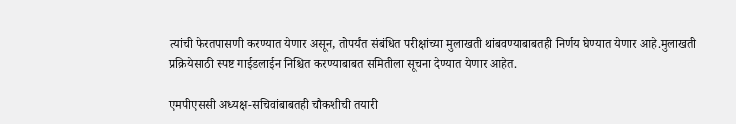त्यांची फेरतपासणी करण्यात येणार असून, तोपर्यंत संबंधित परीक्षांच्या मुलाखती थांबवण्याबाबतही निर्णय घेण्यात येणार आहे.मुलाखती प्रक्रियेसाठी स्पष्ट गाईडलाईन निश्चित करण्याबाबत समितीला सूचना देण्यात येणार आहेत.

एमपीएससी अध्यक्ष-सचिवांबाबतही चौकशीची तयारी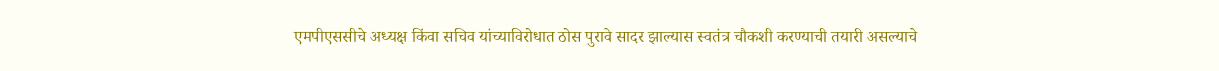एमपीएससीचे अध्यक्ष किंवा सचिव यांच्याविरोधात ठोस पुरावे सादर झाल्यास स्वतंत्र चौकशी करण्याची तयारी असल्याचे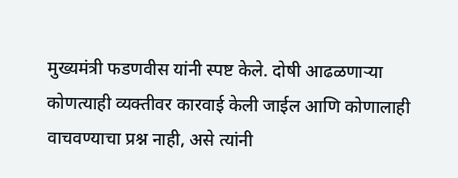मुख्यमंत्री फडणवीस यांनी स्पष्ट केले. दोषी आढळणाऱ्या कोणत्याही व्यक्तीवर कारवाई केली जाईल आणि कोणालाही वाचवण्याचा प्रश्न नाही, असे त्यांनी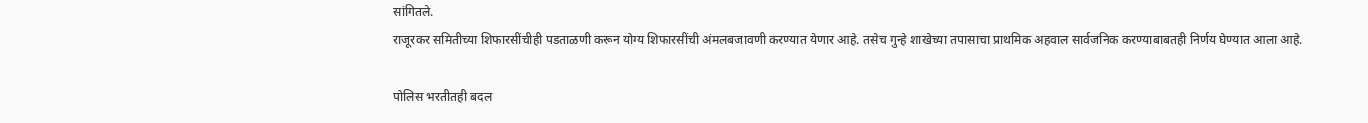सांगितले.
राजूरकर समितीच्या शिफारसींचीही पडताळणी करून योग्य शिफारसींची अंमलबजावणी करण्यात येणार आहे. तसेच गुन्हे शाखेच्या तपासाचा प्राथमिक अहवाल सार्वजनिक करण्याबाबतही निर्णय घेण्यात आला आहे.

पोलिस भरतीतही बदल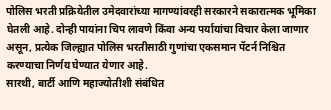पोलिस भरती प्रक्रियेतील उमेदवारांच्या मागण्यांवरही सरकारने सकारात्मक भूमिका घेतली आहे. दोन्ही पायांना चिप लावणे किंवा अन्य पर्यायांचा विचार केला जाणार असून, प्रत्येक जिल्ह्यात पोलिस भरतीसाठी गुणांचा एकसमान पॅटर्न निश्चित करण्याचा निर्णय घेण्यात येणार आहे.
सारथी, बार्टी आणि महाज्योतीशी संबंधित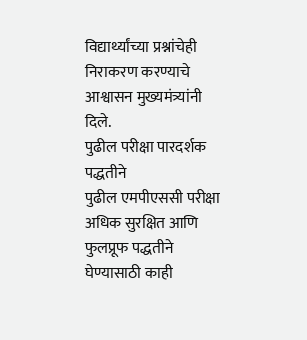विद्यार्थ्यांच्या प्रश्नांचेही निराकरण करण्याचे आश्वासन मुख्यमंत्र्यांनी दिले.
पुढील परीक्षा पारदर्शक पद्धतीने
पुढील एमपीएससी परीक्षा अधिक सुरक्षित आणि फुलप्रूफ पद्धतीने घेण्यासाठी काही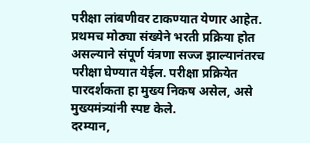परीक्षा लांबणीवर टाकण्यात येणार आहेत. प्रथमच मोठ्या संख्येने भरती प्रक्रिया होत असल्याने संपूर्ण यंत्रणा सज्ज झाल्यानंतरच परीक्षा घेण्यात येईल. परीक्षा प्रक्रियेत पारदर्शकता हा मुख्य निकष असेल, असे मुख्यमंत्र्यांनी स्पष्ट केले.
दरम्यान,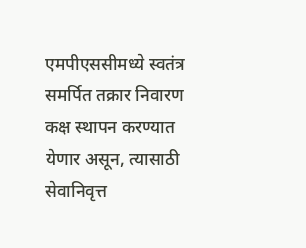एमपीएससीमध्ये स्वतंत्र समर्पित तक्रार निवारण कक्ष स्थापन करण्यात येणार असून, त्यासाठी सेवानिवृत्त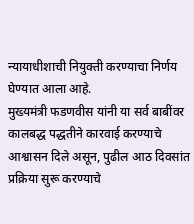न्यायाधीशाची नियुक्ती करण्याचा निर्णय घेण्यात आला आहे.
मुख्यमंत्री फडणवीस यांनी या सर्व बाबींवर कालबद्ध पद्धतीने कारवाई करण्याचे आश्वासन दिले असून, पुढील आठ दिवसांत प्रक्रिया सुरू करण्याचे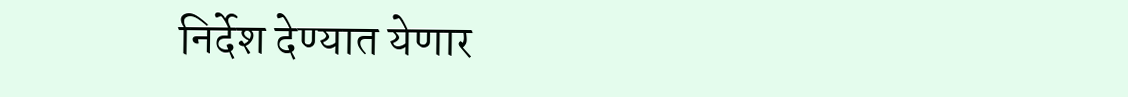निर्देश देण्यात येणार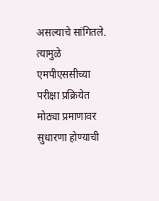असल्याचे सांगितले. त्यामुळे एमपीएससीच्या परीक्षा प्रक्रियेत मोठ्या प्रमाणावर सुधारणा होण्याची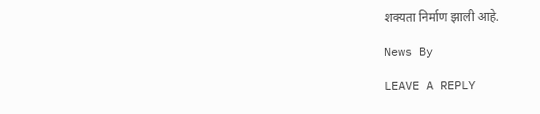शक्यता निर्माण झाली आहे.

News By

LEAVE A REPLY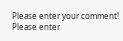Please enter your comment!
Please enter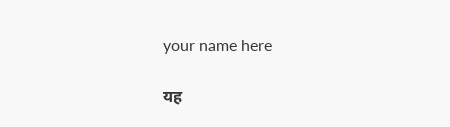your name here

यह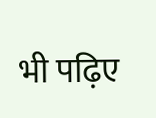भी पढ़िए